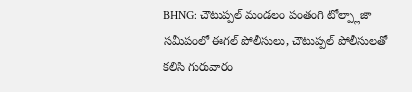BHNG: చౌటుప్పల్ మండలం పంతంగి టోల్ప్లాజా సమీపంలో ఈగల్ పోలీసులు, చౌటుప్పల్ పోలీసులతో కలిసి గురువారం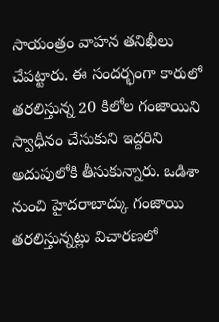సాయంత్రం వాహన తనిఖీలు చేపట్టారు. ఈ సందర్భంగా కారులో తరలిస్తున్న 20 కిలోల గంజాయిని స్వాధీనం చేసుకుని ఇద్దరిని అదుపులోకి తీసుకున్నారు. ఒడిశా నుంచి హైదరాబాద్కు గంజాయి తరలిస్తున్నట్లు విచారణలో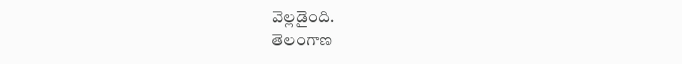వెల్లడైంది.
తెలంగాణ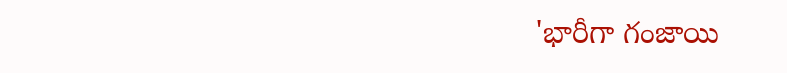'భారీగా గంజాయి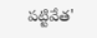పట్టివేత'